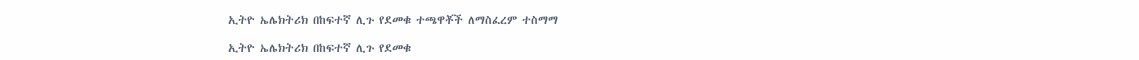ኢትዮ ኤሌክትሪክ በከፍተኛ ሊጉ የደመቁ ተጫዋቾች ለማስፈረም ተስማማ

ኢትዮ ኤሌክትሪክ በከፍተኛ ሊጉ የደመቁ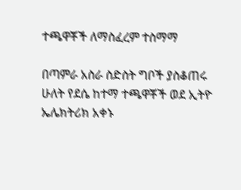ተጫዋቾች ለማስፈረም ተስማማ

በጣምራ አስራ ስድስት ግቦች ያስቆጠሩ ሁለት የደሴ ከተማ ተጫዋቾች ወደ ኢትዮ ኤሌክትሪክ አቀኑ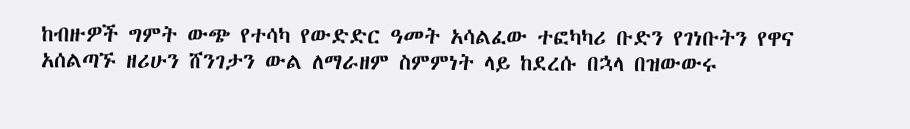ከብዙዎች ግምት ውጭ የተሳካ የውድድር ዓመት አሳልፈው ተፎካካሪ ቡድን የገነቡትን የዋና አሰልጣኙ ዘሪሁን ሸንገታን ውል ለማራዘም ስምምነት ላይ ከደረሱ በኋላ በዝውውሩ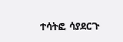ተሳትፎ ሳያደርጉ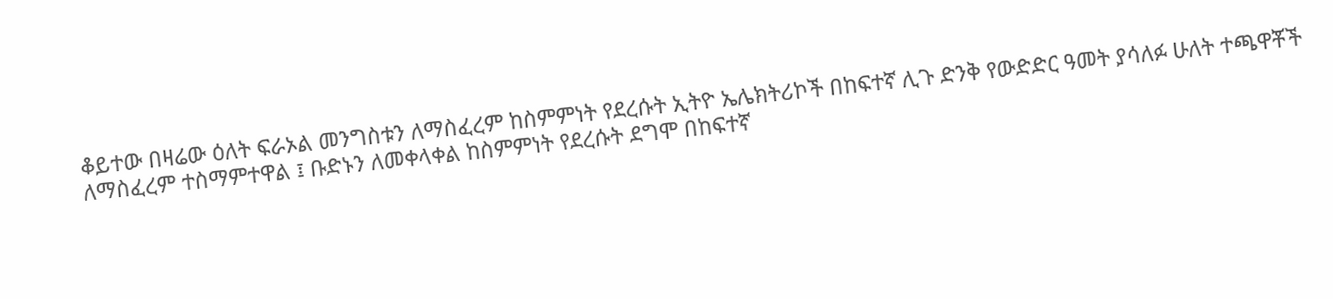ቆይተው በዛሬው ዕለት ፍራኦል መንግስቱን ለማስፈረም ከስምምነት የደረሱት ኢትዮ ኤሌክትሪኮች በከፍተኛ ሊጉ ድንቅ የውድድር ዓመት ያሳለፉ ሁለት ተጫዋቾች ለማስፈረም ተስማምተዋል ፤ ቡድኑን ለመቀላቀል ከስምምነት የደረሱት ደግሞ በከፍተኛ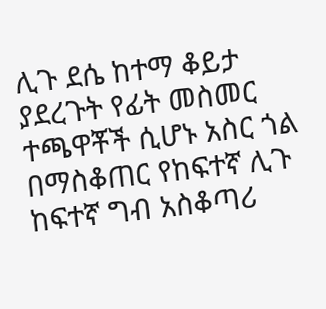ሊጉ ደሴ ከተማ ቆይታ ያደረጉት የፊት መስመር ተጫዋቾች ሲሆኑ አስር ጎል በማስቆጠር የከፍተኛ ሊጉ ከፍተኛ ግብ አስቆጣሪ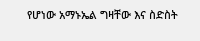የሆነው አማኑኤል ግዛቸው እና ስድስት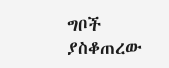ግቦች ያስቆጠረው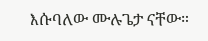እሱባለው ሙሉጌታ ናቸው።